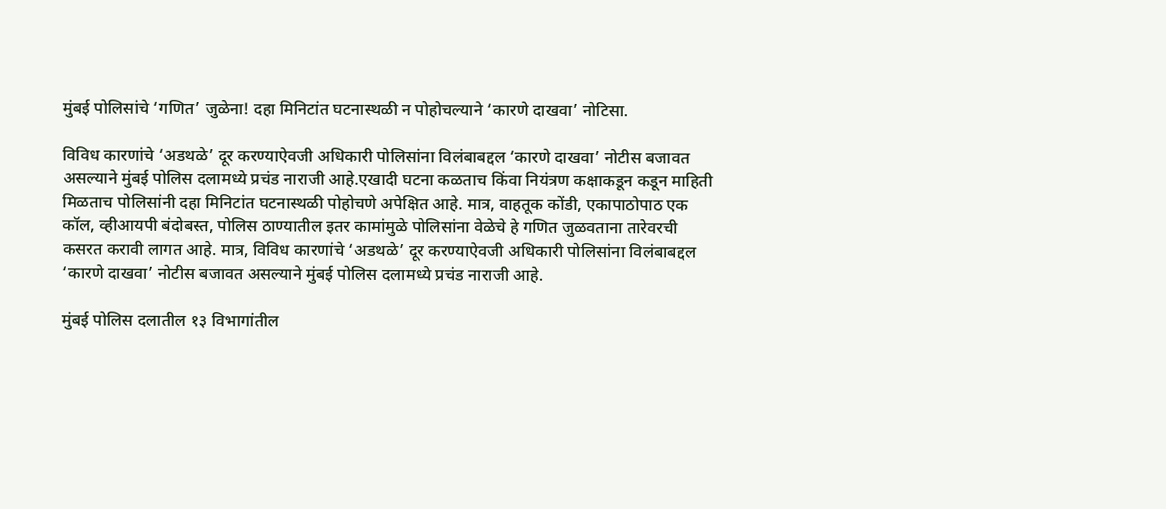मुंबई पोलिसांचे ‘गणित’ जुळेना! दहा मिनिटांत घटनास्थळी न पोहोचल्याने ‘कारणे दाखवा’ नोटिसा.

विविध कारणांचे ‘अडथळे’ दूर करण्याऐवजी अधिकारी पोलिसांना विलंबाबद्दल ‘कारणे दाखवा’ नोटीस बजावत असल्याने मुंबई पोलिस दलामध्ये प्रचंड नाराजी आहे.एखादी घटना कळताच किंवा नियंत्रण कक्षाकडून कडून माहिती मिळताच पोलिसांनी दहा मिनिटांत घटनास्थळी पोहोचणे अपेक्षित आहे. मात्र, वाहतूक कोंडी, एकापाठोपाठ एक कॉल, व्हीआयपी बंदोबस्त, पोलिस ठाण्यातील इतर कामांमुळे पोलिसांना वेळेचे हे गणित जुळवताना तारेवरची कसरत करावी लागत आहे. मात्र, विविध कारणांचे ‘अडथळे’ दूर करण्याऐवजी अधिकारी पोलिसांना विलंबाबद्दल ‘कारणे दाखवा’ नोटीस बजावत असल्याने मुंबई पोलिस दलामध्ये प्रचंड नाराजी आहे.

मुंबई पोलिस दलातील १३ विभागांतील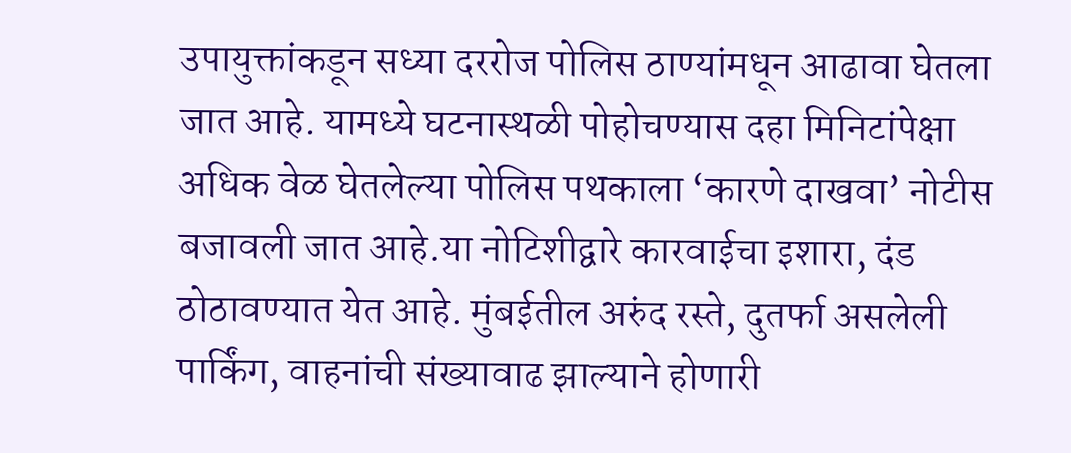उपायुक्तांकडून सध्या दररोज पोलिस ठाण्यांमधून आढावा घेतला जात आहे. यामध्ये घटनास्थळी पोहोचण्यास दहा मिनिटांपेक्षा अधिक वेळ घेतलेल्या पोलिस पथकाला ‘कारणे दाखवा’ नोटीस बजावली जात आहे.या नोटिशीद्वारे कारवाईचा इशारा, दंड ठोठावण्यात येत आहे. मुंबईतील अरुंद रस्ते, दुतर्फा असलेली पार्किंग, वाहनांची संख्यावाढ झाल्याने होणारी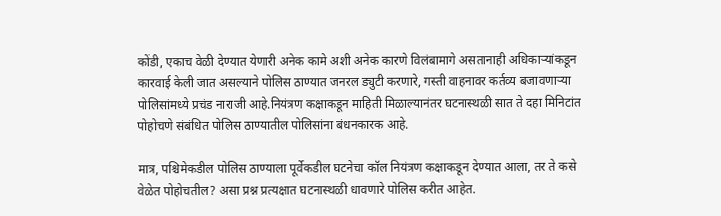कोंडी, एकाच वेळी देण्यात येणारी अनेक कामे अशी अनेक कारणे विलंबामागे असतानाही अधिकाऱ्यांकडून कारवाई केली जात असल्याने पोलिस ठाण्यात जनरल ड्युटी करणारे, गस्ती वाहनावर कर्तव्य बजावणाऱ्या पोलिसांमध्ये प्रचंड नाराजी आहे.नियंत्रण कक्षाकडून माहिती मिळाल्यानंतर घटनास्थळी सात ते दहा मिनिटांत पोहोचणे संबंधित पोलिस ठाण्यातील पोलिसांना बंधनकारक आहे.

मात्र, पश्चिमेकडील पोलिस ठाण्याला पूर्वेकडील घटनेचा कॉल नियंत्रण कक्षाकडून देण्यात आला, तर ते कसे वेळेत पोहोचतील? असा प्रश्न प्रत्यक्षात घटनास्थळी धावणारे पोलिस करीत आहेत.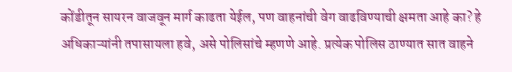कोंडीतून सायरन वाजवून मार्ग काढता येईल, पण वाहनांची वेग वाढविण्याची क्षमता आहे का? हे अधिकाऱ्यांनी तपासायला हवे, असे पोलिसांचे म्हणणे आहे. प्रत्येक पोलिस ठाण्यात सात वाहने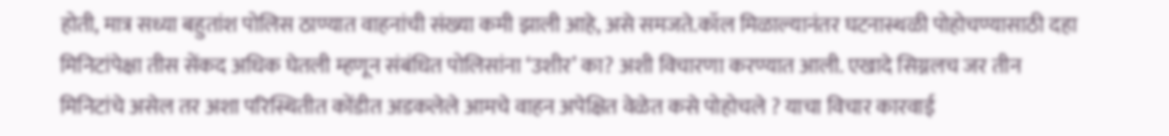होती, मात्र सध्या बहुतांश पोलिस ठाण्यात वाहनांची संख्या कमी झाली आहे, असे समजते.कॉल मिळाल्यानंतर घटनास्थळी पोहोचण्यासाठी दहा मिनिटांपेक्षा तीस सेंकद अधिक घेतली म्हणून संबंधित पोलिसांना ‘उशीर’ का? अशी विचारणा करण्यात आली. एखादे सिग्नलच जर तीन मिनिटांचे असेल तर अशा परिस्थितीत कोंडीत अडकलेले आमचे वाहन अपेक्षित वेळेत कसे पोहोचले ? याचा विचार कारवाई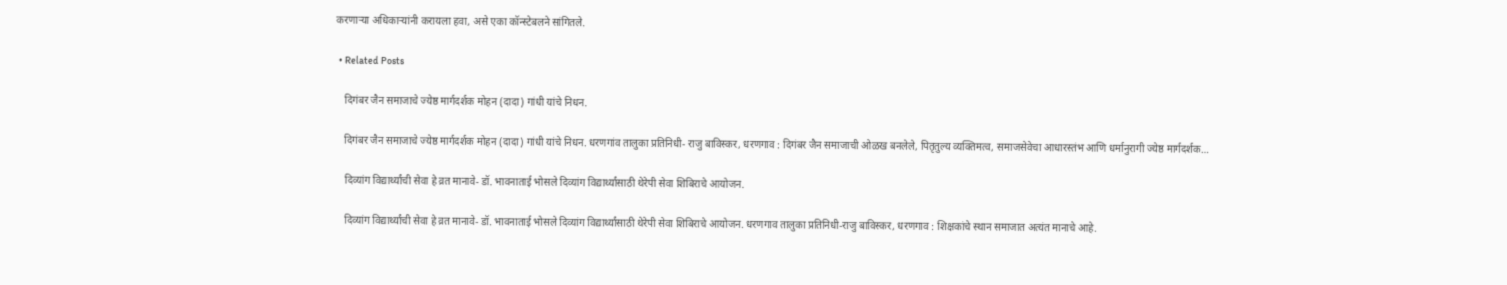करणाऱ्या अधिकाऱ्यांनी करायला हवा, असे एका कॉन्स्टेबलने सांगितले.

  • Related Posts

    दिगंबर जैन समाजाचे ज्येष्ठ मार्गदर्शक मोहन (दादा) गांधी यांचे निधन.

    दिगंबर जैन समाजाचे ज्येष्ठ मार्गदर्शक मोहन (दादा) गांधी यांचे निधन. धरणगांव तालुका प्रतिनिधी- राजु बाविस्कर, धरणगाव : दिगंबर जैन समाजाची ओळख बनलेले, पितृतुल्य व्यक्तिमत्व, समाजसेवेचा आधारस्तंभ आणि धर्मानुरागी ज्येष्ठ मार्गदर्शक…

    दिव्यांग विद्यार्थ्यांची सेवा हे व्रत मानावे- डॉ. भावनाताई भोसले दिव्यांग विद्यार्थ्यांसाठी थेरेपी सेवा शिबिराचे आयोजन.

    दिव्यांग विद्यार्थ्यांची सेवा हे व्रत मानावे- डॉ. भावनाताई भोसले दिव्यांग विद्यार्थ्यांसाठी थेरेपी सेवा शिबिराचे आयोजन. धरणगाव तालुका प्रतिनिधी-राजु बाविस्कर, धरणगाव : शिक्षकांचे स्थान समाजात अत्यंत मानाचे आहे.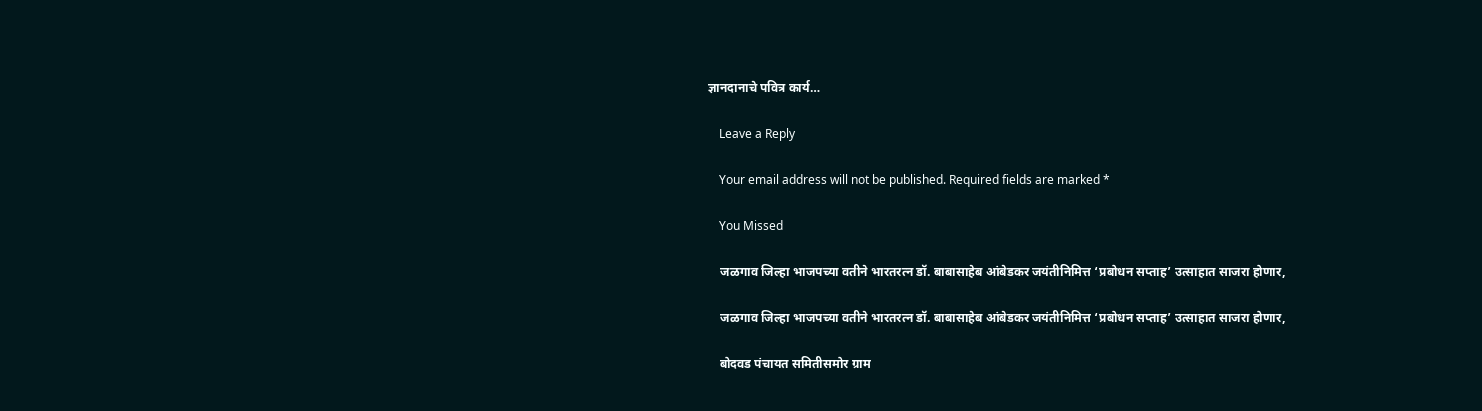ज्ञानदानाचे पवित्र कार्य…

    Leave a Reply

    Your email address will not be published. Required fields are marked *

    You Missed

    जळगाव जिल्हा भाजपच्या वतीने भारतरत्न डॉ. बाबासाहेब आंबेडकर जयंतीनिमित्त ‘प्रबोधन सप्ताह’ उत्साहात साजरा होणार,

    जळगाव जिल्हा भाजपच्या वतीने भारतरत्न डॉ. बाबासाहेब आंबेडकर जयंतीनिमित्त ‘प्रबोधन सप्ताह’ उत्साहात साजरा होणार,

    बोदवड पंचायत समितीसमोर ग्राम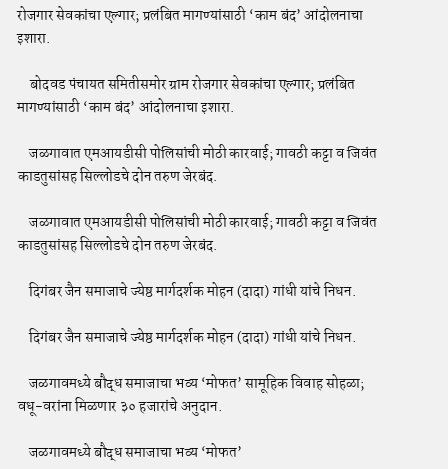रोजगार सेवकांचा एल्गार; प्रलंबित मागण्यांसाठी ‘काम बंद’ आंदोलनाचा इशारा.

    बोदवड पंचायत समितीसमोर ग्राम रोजगार सेवकांचा एल्गार; प्रलंबित मागण्यांसाठी ‘काम बंद’ आंदोलनाचा इशारा.

    जळगावात एमआयडीसी पोलिसांची मोठी कारवाई; गावठी कट्टा व जिवंत काडतुसांसह सिल्लोडचे दोन तरुण जेरबंद.

    जळगावात एमआयडीसी पोलिसांची मोठी कारवाई; गावठी कट्टा व जिवंत काडतुसांसह सिल्लोडचे दोन तरुण जेरबंद.

    दिगंबर जैन समाजाचे ज्येष्ठ मार्गदर्शक मोहन (दादा) गांधी यांचे निधन.

    दिगंबर जैन समाजाचे ज्येष्ठ मार्गदर्शक मोहन (दादा) गांधी यांचे निधन.

    जळगावमध्ये बौद्ध समाजाचा भव्य ‘मोफत’ सामूहिक विवाह सोहळा; वधू-वरांना मिळणार ३० हजारांचे अनुदान.

    जळगावमध्ये बौद्ध समाजाचा भव्य ‘मोफत’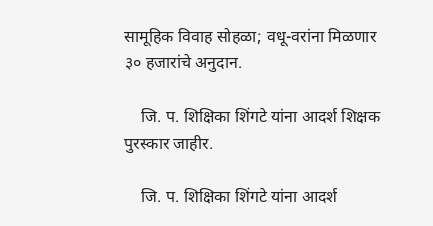सामूहिक विवाह सोहळा; वधू-वरांना मिळणार ३० हजारांचे अनुदान.

    जि. प. शिक्षिका शिंगटे यांना आदर्श शिक्षक पुरस्कार जाहीर.

    जि. प. शिक्षिका शिंगटे यांना आदर्श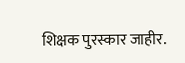शिक्षक पुरस्कार जाहीर.